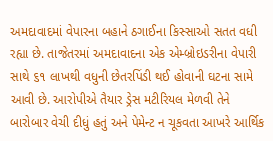અમદાવાદમાં વેપારના બહાને ઠગાઈના કિસ્સાઓ સતત વધી રહ્યા છે. તાજેતરમાં અમદાવાદના એક એમ્બ્રોઇડરીના વેપારી સાથે ૬૧ લાખથી વધુની છેતરપિંડી થઈ હોવાની ઘટના સામે આવી છે. આરોપીએ તૈયાર ડ્રેસ મટીરિયલ મેળવી તેને બારોબાર વેચી દીધું હતું અને પેમેન્ટ ન ચૂકવતા આખરે આર્થિક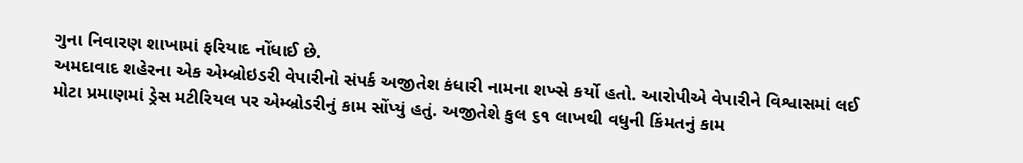ગુના નિવારણ શાખામાં ફરિયાદ નોંધાઈ છે.
અમદાવાદ શહેરના એક એમ્બ્રોઇડરી વેપારીનો સંપર્ક અજીતેશ કંધારી નામના શખ્સે કર્યો હતો. આરોપીએ વેપારીને વિશ્વાસમાં લઈ મોટા પ્રમાણમાં ડ્રેસ મટીરિયલ પર એમ્બ્રોડરીનું કામ સોંપ્યું હતું. અજીતેશે કુલ ૬૧ લાખથી વધુની કિંમતનું કામ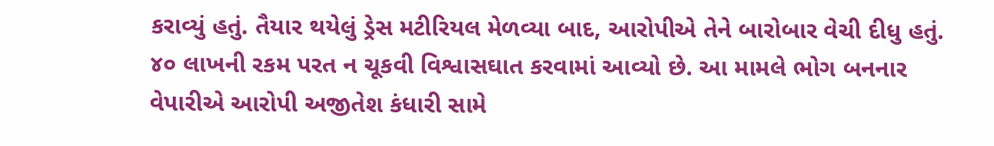કરાવ્યું હતું. તૈયાર થયેલું ડ્રેસ મટીરિયલ મેળવ્યા બાદ, આરોપીએ તેને બારોબાર વેચી દીધુ હતું. ૪૦ લાખની રકમ પરત ન ચૂકવી વિશ્વાસઘાત કરવામાં આવ્યો છે. આ મામલે ભોગ બનનાર વેપારીએ આરોપી અજીતેશ કંધારી સામે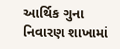આર્થિક ગુના નિવારણ શાખામાં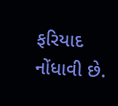ફરિયાદ નોંધાવી છે.